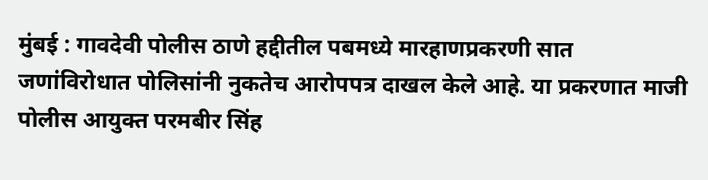मुंबई : गावदेवी पोलीस ठाणे हद्दीतील पबमध्ये मारहाणप्रकरणी सात जणांविरोधात पोलिसांनी नुकतेच आरोपपत्र दाखल केले आहे. या प्रकरणात माजी पोलीस आयुक्त परमबीर सिंह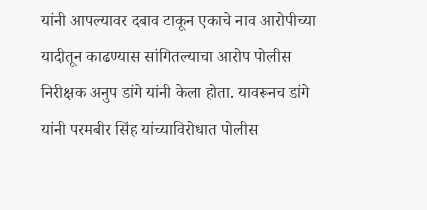यांनी आपल्यावर दबाव टाकून एकाचे नाव आरोपीच्या यादीतून काढण्यास सांगितल्याचा आरोप पोलीस निरीक्षक अनुप डांगे यांनी केला होता. यावरूनच डांगे यांनी परमबीर सिंह यांच्याविरोधात पोलीस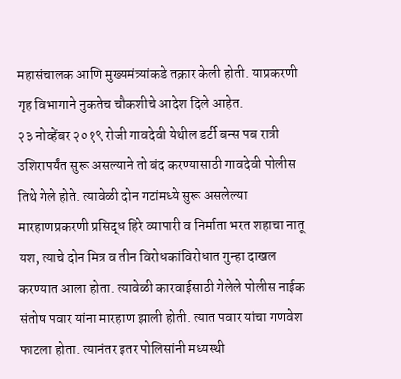महासंचालक आणि मुख्यमंत्र्यांकडे तक्रार केली होती. याप्रकरणी गृह विभागाने नुकतेच चौकशीचे आदेश दिले आहेत.
२३ नोव्हेंबर २०१९ रोजी गावदेवी येथील डर्टी बन्स पब रात्री उशिरापर्यंत सुरू असल्याने तो बंद करण्यासाठी गावदेवी पोलीस तिथे गेले होते. त्यावेळी दोन गटांमध्ये सुरू असलेल्या मारहाणप्रकरणी प्रसिद्ध हिरे व्यापारी व निर्माता भरत शहाचा नातू यश, त्याचे दोन मित्र व तीन विरोधकांविरोधात गुन्हा दाखल करण्यात आला होता. त्यावेळी कारवाईसाठी गेलेले पोलीस नाईक संतोष पवार यांना मारहाण झाली होती. त्यात पवार यांचा गणवेश फाटला होता. त्यानंतर इतर पोलिसांनी मध्यस्थी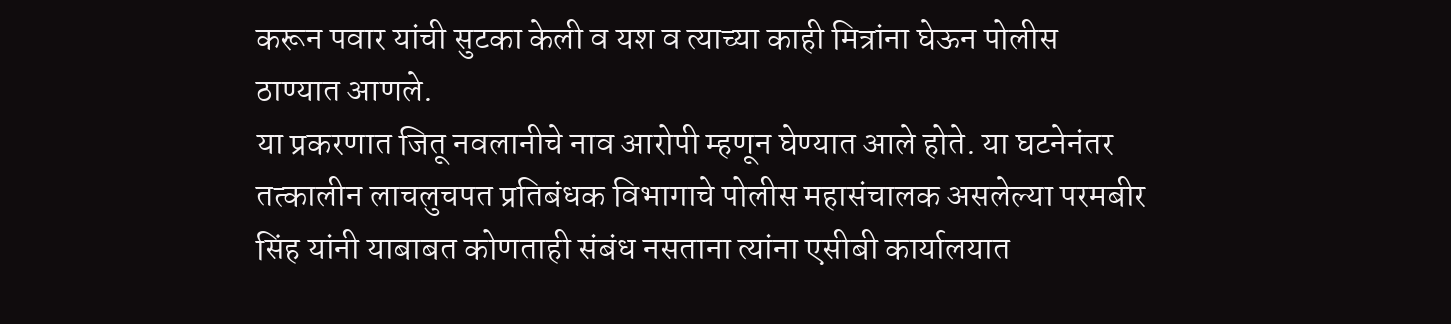करून पवार यांची सुटका केली व यश व त्याच्या काही मित्रांना घेऊन पोलीस ठाण्यात आणले.
या प्रकरणात जितू नवलानीचे नाव आरोपी म्हणून घेण्यात आले होते. या घटनेनंतर तत्कालीन लाचलुचपत प्रतिबंधक विभागाचे पोलीस महासंचालक असलेल्या परमबीर सिंह यांनी याबाबत कोणताही संबंध नसताना त्यांना एसीबी कार्यालयात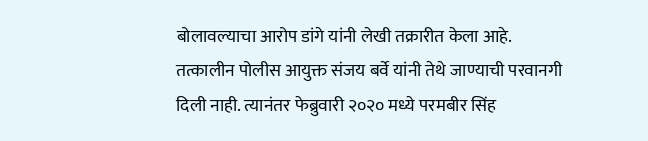बोलावल्याचा आरोप डांगे यांनी लेखी तक्रारीत केला आहे.
तत्कालीन पोलीस आयुक्त संजय बर्वे यांनी तेथे जाण्याची परवानगी दिली नाही. त्यानंतर फेब्रुवारी २०२० मध्ये परमबीर सिंह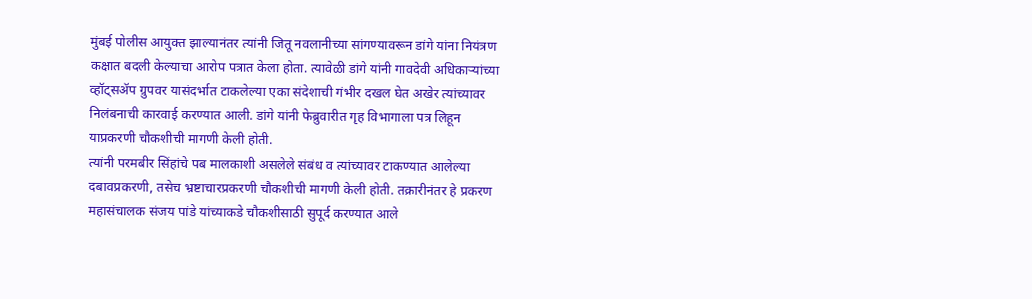मुंबई पोलीस आयुक्त झाल्यानंतर त्यांनी जितू नवलानीच्या सांगण्यावरून डांगे यांना नियंत्रण कक्षात बदली केल्याचा आरोप पत्रात केला होता. त्यावेळी डांगे यांनी गावदेवी अधिकाऱ्यांच्या व्हॉट्सॲप ग्रुपवर यासंदर्भात टाकलेल्या एका संदेशाची गंभीर दखल घेत अखेर त्यांच्यावर निलंबनाची कारवाई करण्यात आली. डांगे यांनी फेब्रुवारीत गृह विभागाला पत्र लिहून याप्रकरणी चौकशीची मागणी केली होती.
त्यांनी परमबीर सिंहांचे पब मालकाशी असलेले संबंध व त्यांच्यावर टाकण्यात आलेल्या दबावप्रकरणी, तसेच भ्रष्टाचारप्रकरणी चौकशीची मागणी केली होती. तक्रारीनंतर हे प्रकरण महासंचालक संजय पांडे यांच्याकडे चौकशीसाठी सुपूर्द करण्यात आले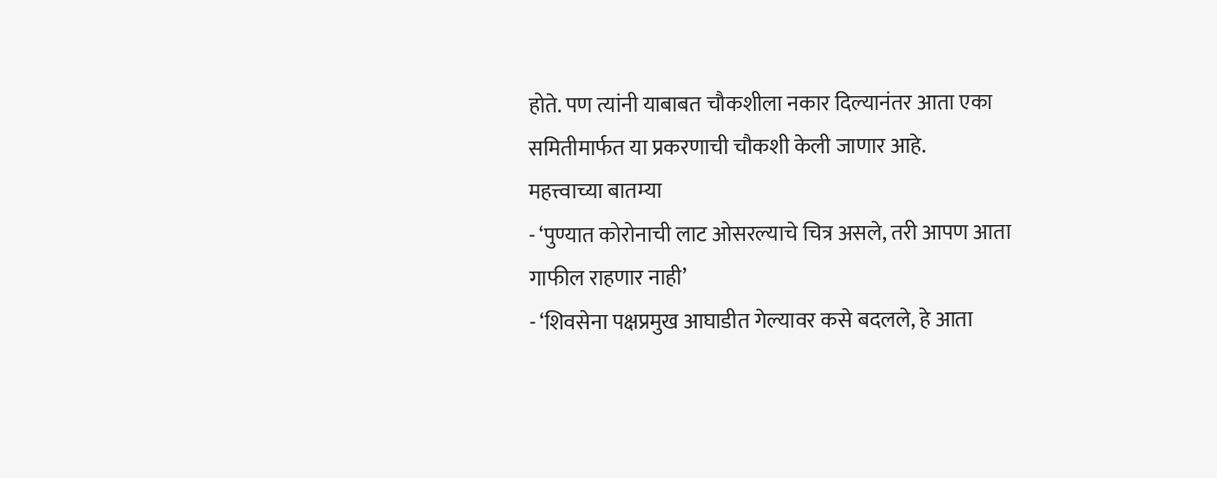होते. पण त्यांनी याबाबत चौकशीला नकार दिल्यानंतर आता एका समितीमार्फत या प्रकरणाची चौकशी केली जाणार आहे.
महत्त्वाच्या बातम्या
- ‘पुण्यात कोरोनाची लाट ओसरल्याचे चित्र असले, तरी आपण आता गाफील राहणार नाही’
- ‘शिवसेना पक्षप्रमुख आघाडीत गेल्यावर कसे बदलले, हे आता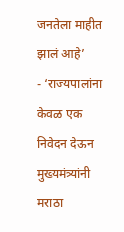जनतेला माहीत झालं आहे’
- ‘राज्यपालांना केवळ एक निवेदन देऊन मुख्यमंत्र्यांनी मराठा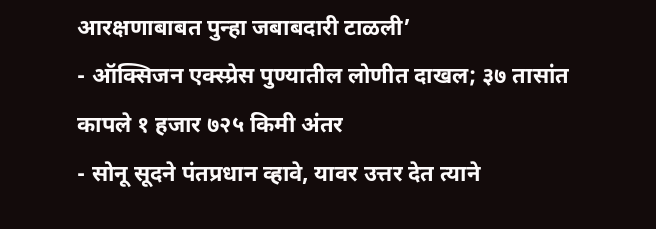आरक्षणाबाबत पुन्हा जबाबदारी टाळली’
- ऑक्सिजन एक्स्प्रेस पुण्यातील लोणीत दाखल; ३७ तासांत कापले १ हजार ७२५ किमी अंतर
- सोनू सूदने पंतप्रधान व्हावे, यावर उत्तर देत त्याने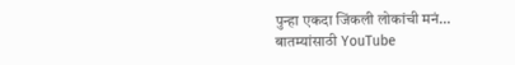पुन्हा एकदा जिंकली लोकांची मनं…
बातम्यांसाठी YouTube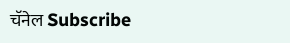चॅनेल Subscribe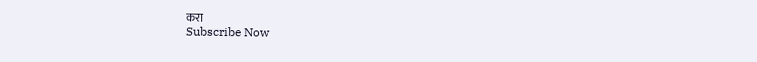करा
Subscribe Now